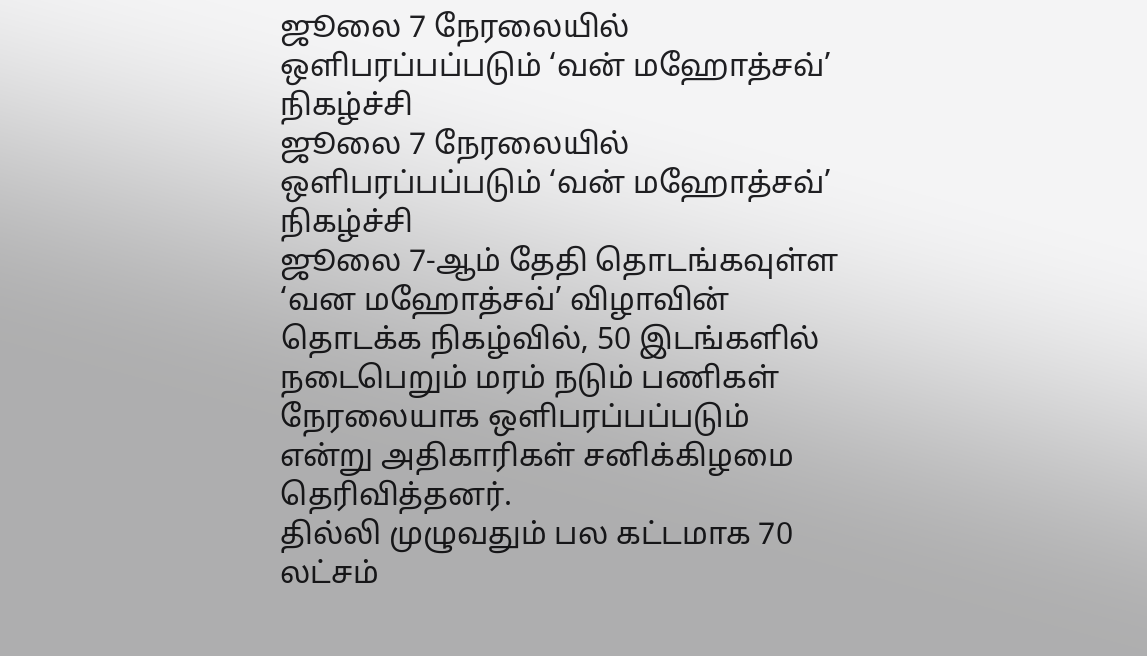ஜூலை 7 நேரலையில் ஒளிபரப்பப்படும் ‘வன் மஹோத்சவ்’ நிகழ்ச்சி
ஜூலை 7 நேரலையில் ஒளிபரப்பப்படும் ‘வன் மஹோத்சவ்’ நிகழ்ச்சி
ஜூலை 7-ஆம் தேதி தொடங்கவுள்ள ‘வன மஹோத்சவ்’ விழாவின் தொடக்க நிகழ்வில், 50 இடங்களில் நடைபெறும் மரம் நடும் பணிகள் நேரலையாக ஒளிபரப்பப்படும் என்று அதிகாரிகள் சனிக்கிழமை தெரிவித்தனர்.
தில்லி முழுவதும் பல கட்டமாக 70 லட்சம்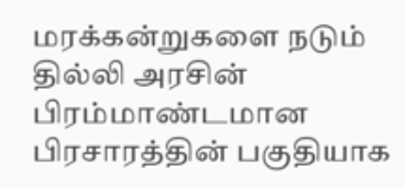மரக்கன்றுகளை நடும் தில்லி அரசின் பிரம்மாண்டமான பிரசாரத்தின் பகுதியாக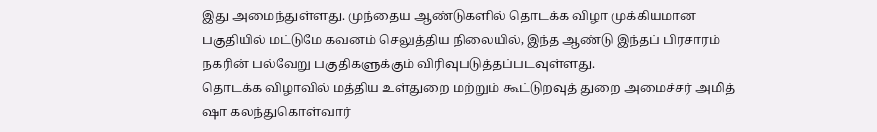இது அமைந்துள்ளது. முந்தைய ஆண்டுகளில் தொடக்க விழா முக்கியமான பகுதியில் மட்டுமே கவனம் செலுத்திய நிலையில், இந்த ஆண்டு இந்தப் பிரசாரம் நகரின் பல்வேறு பகுதிகளுக்கும் விரிவுபடுத்தப்படவுள்ளது.
தொடக்க விழாவில் மத்திய உள்துறை மற்றும் கூட்டுறவுத் துறை அமைச்சர் அமித் ஷா கலந்துகொள்வார்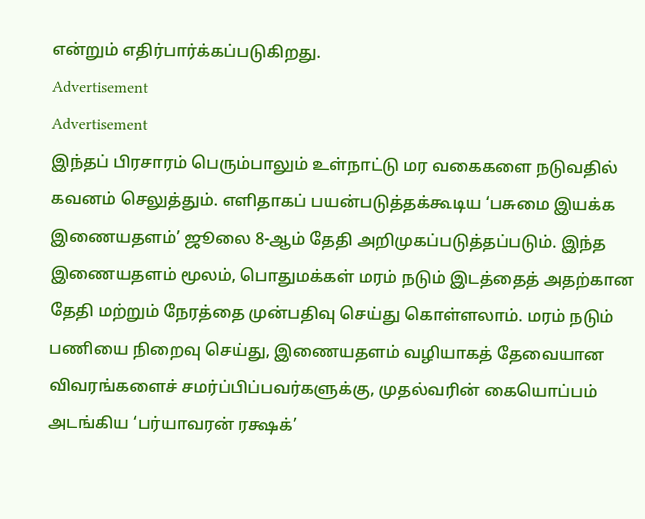என்றும் எதிர்பார்க்கப்படுகிறது.
Advertisement
Advertisement
இந்தப் பிரசாரம் பெரும்பாலும் உள்நாட்டு மர வகைகளை நடுவதில் கவனம் செலுத்தும். எளிதாகப் பயன்படுத்தக்கூடிய ‘பசுமை இயக்க இணையதளம்’ ஜூலை 8-ஆம் தேதி அறிமுகப்படுத்தப்படும். இந்த இணையதளம் மூலம், பொதுமக்கள் மரம் நடும் இடத்தைத் அதற்கான தேதி மற்றும் நேரத்தை முன்பதிவு செய்து கொள்ளலாம். மரம் நடும் பணியை நிறைவு செய்து, இணையதளம் வழியாகத் தேவையான விவரங்களைச் சமர்ப்பிப்பவர்களுக்கு, முதல்வரின் கையொப்பம் அடங்கிய ‘பர்யாவரன் ரக்ஷக்’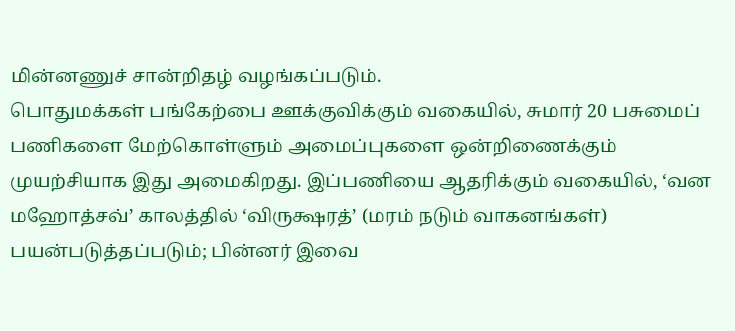மின்னணுச் சான்றிதழ் வழங்கப்படும்.
பொதுமக்கள் பங்கேற்பை ஊக்குவிக்கும் வகையில், சுமார் 20 பசுமைப் பணிகளை மேற்கொள்ளும் அமைப்புகளை ஒன்றிணைக்கும் முயற்சியாக இது அமைகிறது. இப்பணியை ஆதரிக்கும் வகையில், ‘வன மஹோத்சவ்’ காலத்தில் ‘விருக்ஷரத்’ (மரம் நடும் வாகனங்கள்) பயன்படுத்தப்படும்; பின்னர் இவை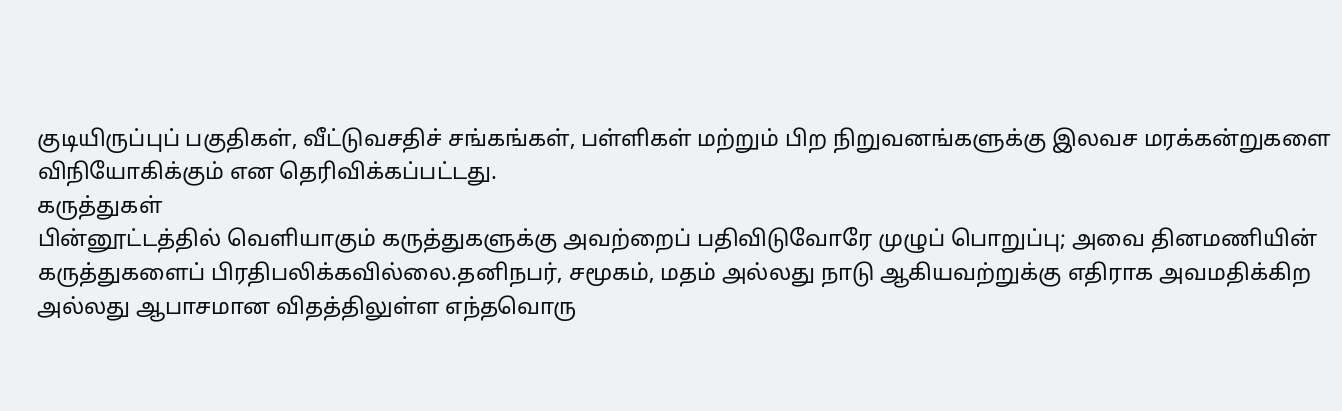குடியிருப்புப் பகுதிகள், வீட்டுவசதிச் சங்கங்கள், பள்ளிகள் மற்றும் பிற நிறுவனங்களுக்கு இலவச மரக்கன்றுகளை விநியோகிக்கும் என தெரிவிக்கப்பட்டது.
கருத்துகள்
பின்னூட்டத்தில் வெளியாகும் கருத்துகளுக்கு அவற்றைப் பதிவிடுவோரே முழுப் பொறுப்பு; அவை தினமணியின் கருத்துகளைப் பிரதிபலிக்கவில்லை.தனிநபர், சமூகம், மதம் அல்லது நாடு ஆகியவற்றுக்கு எதிராக அவமதிக்கிற அல்லது ஆபாசமான விதத்திலுள்ள எந்தவொரு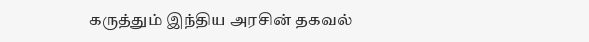கருத்தும் இந்திய அரசின் தகவல்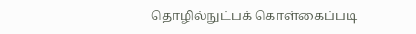தொழில்நுட்பக் கொள்கைப்படி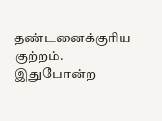தண்டனைக்குரிய குற்றம். இதுபோன்ற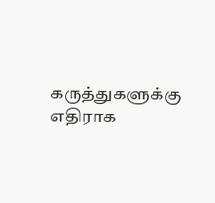கருத்துகளுக்கு எதிராக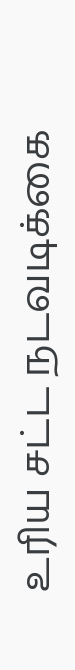உரிய சட்ட நடவடிக்கை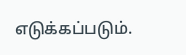எடுக்கப்படும்.